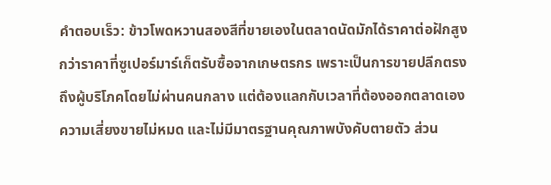คำตอบเร็ว: ข้าวโพดหวานสองสีที่ขายเองในตลาดนัดมักได้ราคาต่อฝักสูงกว่าราคาที่ซูเปอร์มาร์เก็ตรับซื้อจากเกษตรกร เพราะเป็นการขายปลีกตรงถึงผู้บริโภคโดยไม่ผ่านคนกลาง แต่ต้องแลกกับเวลาที่ต้องออกตลาดเอง ความเสี่ยงขายไม่หมด และไม่มีมาตรฐานคุณภาพบังคับตายตัว ส่วน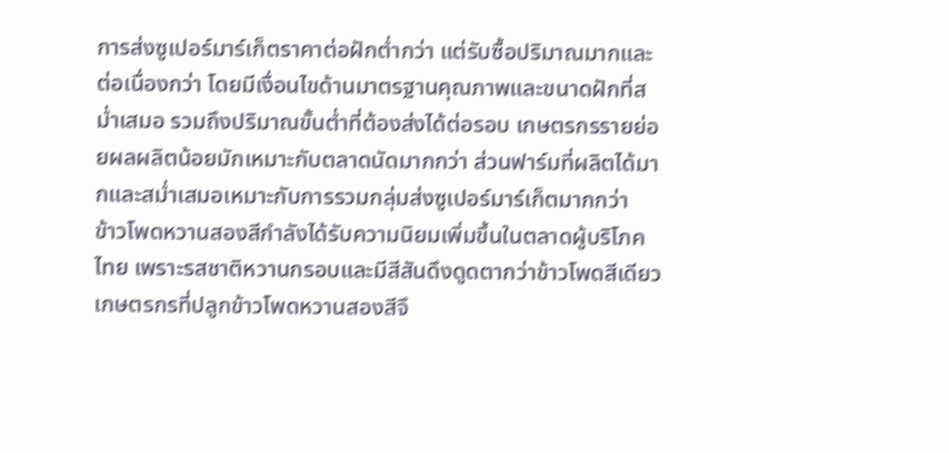การส่งซูเปอร์มาร์เก็ตราคาต่อฝักต่ำกว่า แต่รับซื้อปริมาณมากและต่อเนื่องกว่า โดยมีเงื่อนไขด้านมาตรฐานคุณภาพและขนาดฝักที่สม่ำเสมอ รวมถึงปริมาณขั้นต่ำที่ต้องส่งได้ต่อรอบ เกษตรกรรายย่อยผลผลิตน้อยมักเหมาะกับตลาดนัดมากกว่า ส่วนฟาร์มที่ผลิตได้มากและสม่ำเสมอเหมาะกับการรวมกลุ่มส่งซูเปอร์มาร์เก็ตมากกว่า
ข้าวโพดหวานสองสีกำลังได้รับความนิยมเพิ่มขึ้นในตลาดผู้บริโภคไทย เพราะรสชาติหวานกรอบและมีสีสันดึงดูดตากว่าข้าวโพดสีเดียว เกษตรกรที่ปลูกข้าวโพดหวานสองสีจึ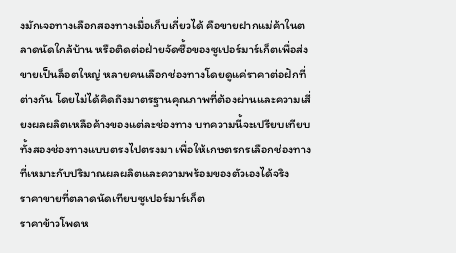งมักเจอทางเลือกสองทางเมื่อเก็บเกี่ยวได้ คือขายฝากแม่ค้าในตลาดนัดใกล้บ้าน หรือติดต่อฝ่ายจัดซื้อของซูเปอร์มาร์เก็ตเพื่อส่งขายเป็นล็อตใหญ่ หลายคนเลือกช่องทางโดยดูแค่ราคาต่อฝักที่ต่างกัน โดยไม่ได้คิดถึงมาตรฐานคุณภาพที่ต้องผ่านและความเสี่ยงผลผลิตเหลือค้างของแต่ละช่องทาง บทความนี้จะเปรียบเทียบทั้งสองช่องทางแบบตรงไปตรงมา เพื่อให้เกษตรกรเลือกช่องทางที่เหมาะกับปริมาณผลผลิตและความพร้อมของตัวเองได้จริง
ราคาขายที่ตลาดนัดเทียบซูเปอร์มาร์เก็ต
ราคาข้าวโพดห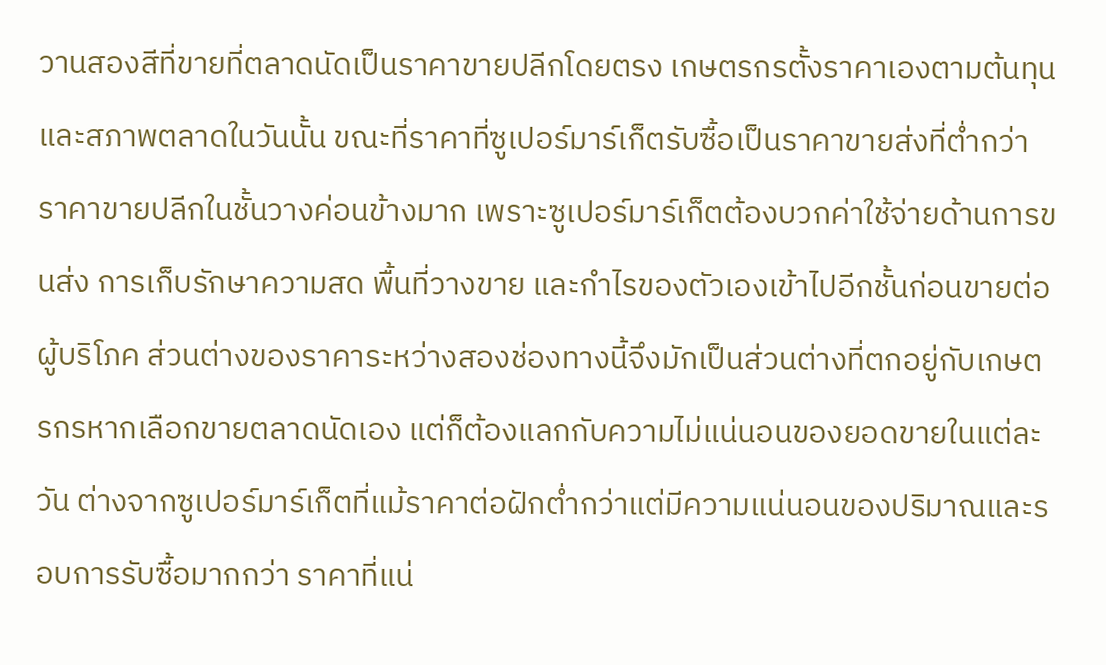วานสองสีที่ขายที่ตลาดนัดเป็นราคาขายปลีกโดยตรง เกษตรกรตั้งราคาเองตามต้นทุนและสภาพตลาดในวันนั้น ขณะที่ราคาที่ซูเปอร์มาร์เก็ตรับซื้อเป็นราคาขายส่งที่ต่ำกว่าราคาขายปลีกในชั้นวางค่อนข้างมาก เพราะซูเปอร์มาร์เก็ตต้องบวกค่าใช้จ่ายด้านการขนส่ง การเก็บรักษาความสด พื้นที่วางขาย และกำไรของตัวเองเข้าไปอีกชั้นก่อนขายต่อผู้บริโภค ส่วนต่างของราคาระหว่างสองช่องทางนี้จึงมักเป็นส่วนต่างที่ตกอยู่กับเกษตรกรหากเลือกขายตลาดนัดเอง แต่ก็ต้องแลกกับความไม่แน่นอนของยอดขายในแต่ละวัน ต่างจากซูเปอร์มาร์เก็ตที่แม้ราคาต่อฝักต่ำกว่าแต่มีความแน่นอนของปริมาณและรอบการรับซื้อมากกว่า ราคาที่แน่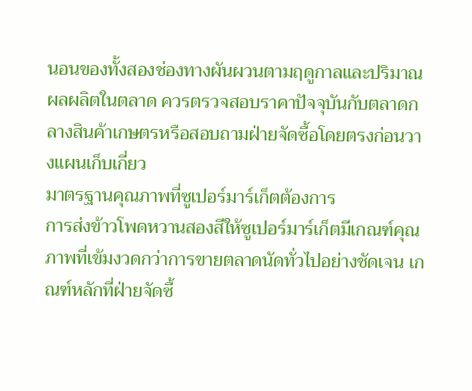นอนของทั้งสองช่องทางผันผวนตามฤดูกาลและปริมาณผลผลิตในตลาด ควรตรวจสอบราคาปัจจุบันกับตลาดกลางสินค้าเกษตรหรือสอบถามฝ่ายจัดซื้อโดยตรงก่อนวางแผนเก็บเกี่ยว
มาตรฐานคุณภาพที่ซูเปอร์มาร์เก็ตต้องการ
การส่งข้าวโพดหวานสองสีให้ซูเปอร์มาร์เก็ตมีเกณฑ์คุณภาพที่เข้มงวดกว่าการขายตลาดนัดทั่วไปอย่างชัดเจน เกณฑ์หลักที่ฝ่ายจัดซื้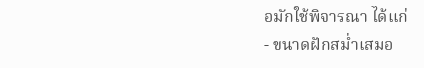อมักใช้พิจารณา ได้แก่
- ขนาดฝักสม่ำเสมอ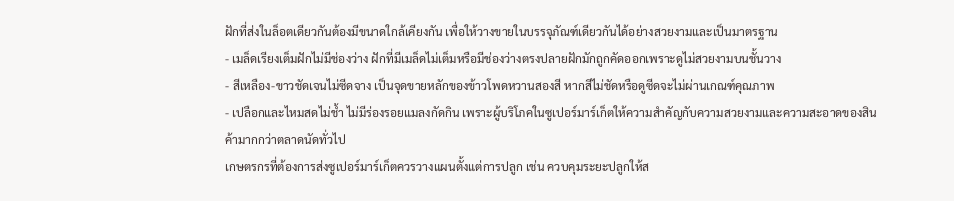ฝักที่ส่งในล็อตเดียวกันต้องมีขนาดใกล้เคียงกัน เพื่อให้วางขายในบรรจุภัณฑ์เดียวกันได้อย่างสวยงามและเป็นมาตรฐาน
- เมล็ดเรียงเต็มฝักไม่มีช่องว่าง ฝักที่มีเมล็ดไม่เต็มหรือมีช่องว่างตรงปลายฝักมักถูกคัดออกเพราะดูไม่สวยงามบนชั้นวาง
- สีเหลือง-ขาวชัดเจนไม่ซีดจาง เป็นจุดขายหลักของข้าวโพดหวานสองสี หากสีไม่ชัดหรือดูซีดจะไม่ผ่านเกณฑ์คุณภาพ
- เปลือกและไหมสดไม่ช้ำ ไม่มีร่องรอยแมลงกัดกิน เพราะผู้บริโภคในซูเปอร์มาร์เก็ตให้ความสำคัญกับความสวยงามและความสะอาดของสินค้ามากกว่าตลาดนัดทั่วไป
เกษตรกรที่ต้องการส่งซูเปอร์มาร์เก็ตควรวางแผนตั้งแต่การปลูก เช่น ควบคุมระยะปลูกให้ส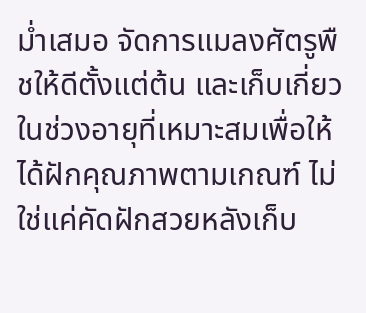ม่ำเสมอ จัดการแมลงศัตรูพืชให้ดีตั้งแต่ต้น และเก็บเกี่ยวในช่วงอายุที่เหมาะสมเพื่อให้ได้ฝักคุณภาพตามเกณฑ์ ไม่ใช่แค่คัดฝักสวยหลังเก็บ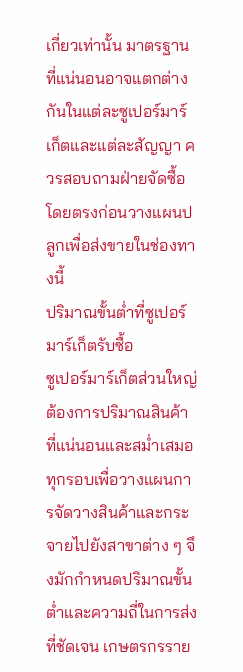เกี่ยวเท่านั้น มาตรฐานที่แน่นอนอาจแตกต่างกันในแต่ละซูเปอร์มาร์เก็ตและแต่ละสัญญา ควรสอบถามฝ่ายจัดซื้อโดยตรงก่อนวางแผนปลูกเพื่อส่งขายในช่องทางนี้
ปริมาณขั้นต่ำที่ซูเปอร์มาร์เก็ตรับซื้อ
ซูเปอร์มาร์เก็ตส่วนใหญ่ต้องการปริมาณสินค้าที่แน่นอนและสม่ำเสมอทุกรอบเพื่อวางแผนการจัดวางสินค้าและกระจายไปยังสาขาต่าง ๆ จึงมักกำหนดปริมาณขั้นต่ำและความถี่ในการส่งที่ชัดเจน เกษตรกรราย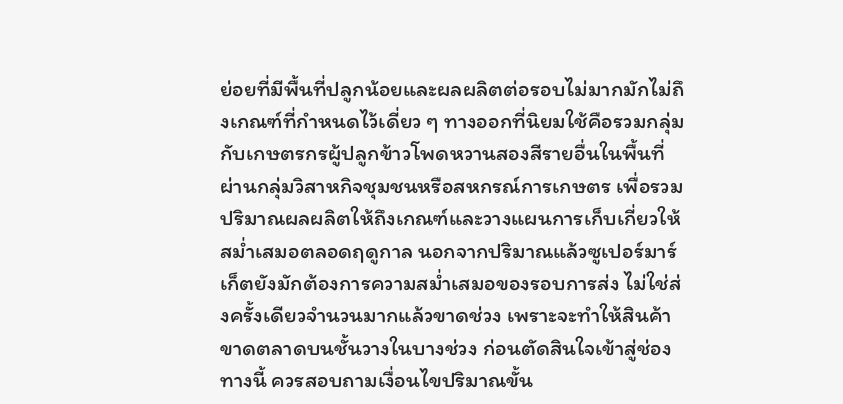ย่อยที่มีพื้นที่ปลูกน้อยและผลผลิตต่อรอบไม่มากมักไม่ถึงเกณฑ์ที่กำหนดไว้เดี่ยว ๆ ทางออกที่นิยมใช้คือรวมกลุ่มกับเกษตรกรผู้ปลูกข้าวโพดหวานสองสีรายอื่นในพื้นที่ผ่านกลุ่มวิสาหกิจชุมชนหรือสหกรณ์การเกษตร เพื่อรวมปริมาณผลผลิตให้ถึงเกณฑ์และวางแผนการเก็บเกี่ยวให้สม่ำเสมอตลอดฤดูกาล นอกจากปริมาณแล้วซูเปอร์มาร์เก็ตยังมักต้องการความสม่ำเสมอของรอบการส่ง ไม่ใช่ส่งครั้งเดียวจำนวนมากแล้วขาดช่วง เพราะจะทำให้สินค้าขาดตลาดบนชั้นวางในบางช่วง ก่อนตัดสินใจเข้าสู่ช่องทางนี้ ควรสอบถามเงื่อนไขปริมาณขั้น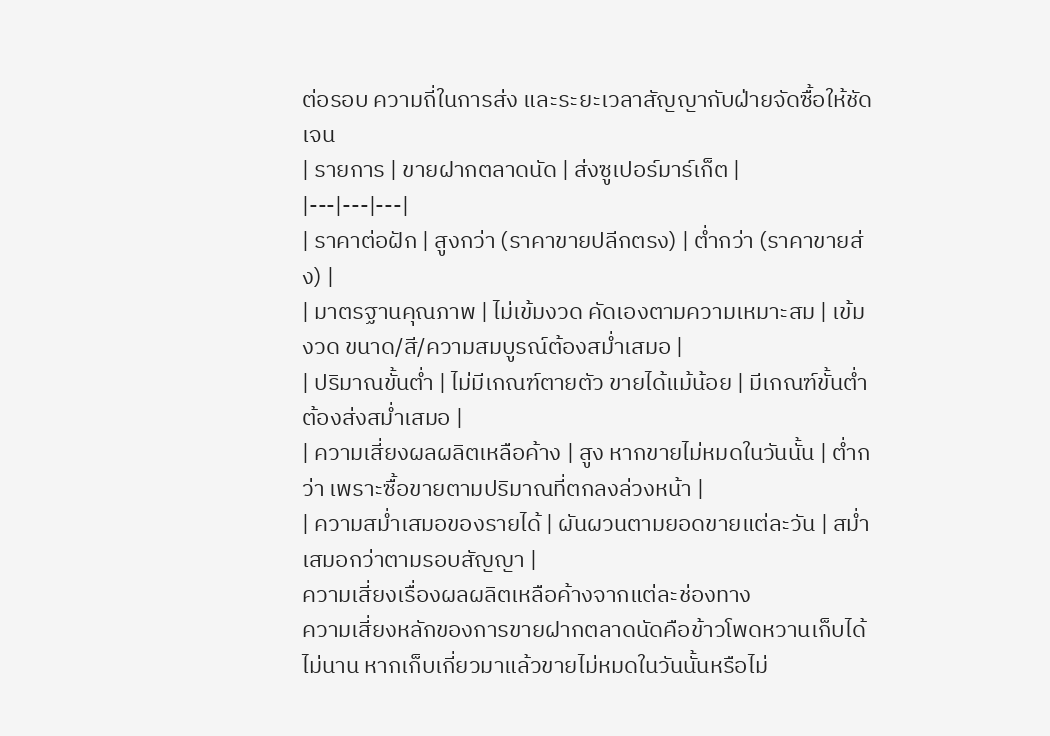ต่อรอบ ความถี่ในการส่ง และระยะเวลาสัญญากับฝ่ายจัดซื้อให้ชัดเจน
| รายการ | ขายฝากตลาดนัด | ส่งซูเปอร์มาร์เก็ต |
|---|---|---|
| ราคาต่อฝัก | สูงกว่า (ราคาขายปลีกตรง) | ต่ำกว่า (ราคาขายส่ง) |
| มาตรฐานคุณภาพ | ไม่เข้มงวด คัดเองตามความเหมาะสม | เข้มงวด ขนาด/สี/ความสมบูรณ์ต้องสม่ำเสมอ |
| ปริมาณขั้นต่ำ | ไม่มีเกณฑ์ตายตัว ขายได้แม้น้อย | มีเกณฑ์ขั้นต่ำ ต้องส่งสม่ำเสมอ |
| ความเสี่ยงผลผลิตเหลือค้าง | สูง หากขายไม่หมดในวันนั้น | ต่ำกว่า เพราะซื้อขายตามปริมาณที่ตกลงล่วงหน้า |
| ความสม่ำเสมอของรายได้ | ผันผวนตามยอดขายแต่ละวัน | สม่ำเสมอกว่าตามรอบสัญญา |
ความเสี่ยงเรื่องผลผลิตเหลือค้างจากแต่ละช่องทาง
ความเสี่ยงหลักของการขายฝากตลาดนัดคือข้าวโพดหวานเก็บได้ไม่นาน หากเก็บเกี่ยวมาแล้วขายไม่หมดในวันนั้นหรือไม่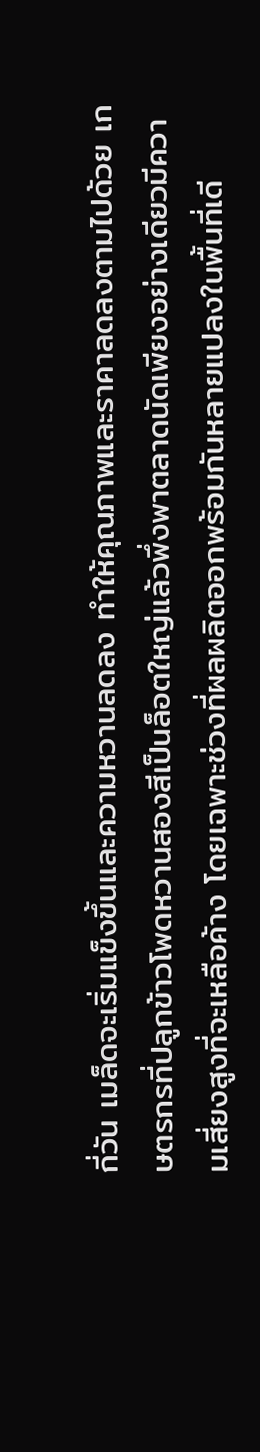กี่วัน เมล็ดจะเริ่มแข็งขึ้นและความหวานลดลง ทำให้คุณภาพและราคาลดลงตามไปด้วย เกษตรกรที่ปลูกข้าวโพดหวานสองสีเป็นล็อตใหญ่แล้วพึ่งพาตลาดนัดเพียงอย่างเดียวมีความเสี่ยงสูงที่จะเหลือค้าง โดยเฉพาะช่วงที่ผลผลิตออกพร้อมกันหลายแปลงในพื้นที่เดี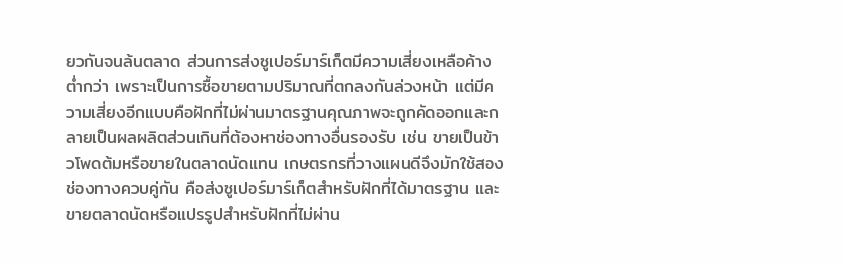ยวกันจนล้นตลาด ส่วนการส่งซูเปอร์มาร์เก็ตมีความเสี่ยงเหลือค้างต่ำกว่า เพราะเป็นการซื้อขายตามปริมาณที่ตกลงกันล่วงหน้า แต่มีความเสี่ยงอีกแบบคือฝักที่ไม่ผ่านมาตรฐานคุณภาพจะถูกคัดออกและกลายเป็นผลผลิตส่วนเกินที่ต้องหาช่องทางอื่นรองรับ เช่น ขายเป็นข้าวโพดต้มหรือขายในตลาดนัดแทน เกษตรกรที่วางแผนดีจึงมักใช้สองช่องทางควบคู่กัน คือส่งซูเปอร์มาร์เก็ตสำหรับฝักที่ได้มาตรฐาน และขายตลาดนัดหรือแปรรูปสำหรับฝักที่ไม่ผ่าน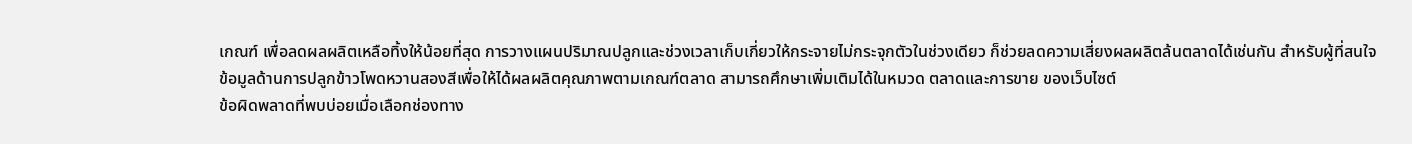เกณฑ์ เพื่อลดผลผลิตเหลือทิ้งให้น้อยที่สุด การวางแผนปริมาณปลูกและช่วงเวลาเก็บเกี่ยวให้กระจายไม่กระจุกตัวในช่วงเดียว ก็ช่วยลดความเสี่ยงผลผลิตล้นตลาดได้เช่นกัน สำหรับผู้ที่สนใจข้อมูลด้านการปลูกข้าวโพดหวานสองสีเพื่อให้ได้ผลผลิตคุณภาพตามเกณฑ์ตลาด สามารถศึกษาเพิ่มเติมได้ในหมวด ตลาดและการขาย ของเว็บไซต์
ข้อผิดพลาดที่พบบ่อยเมื่อเลือกช่องทาง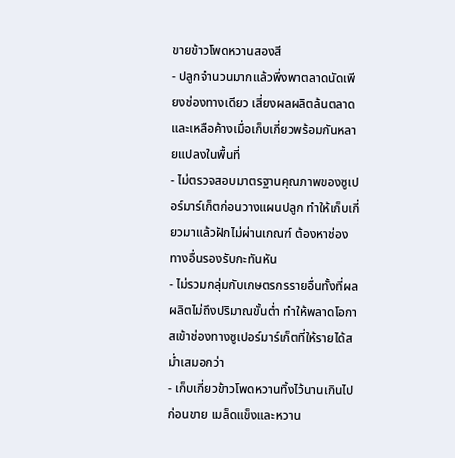ขายข้าวโพดหวานสองสี
- ปลูกจำนวนมากแล้วพึ่งพาตลาดนัดเพียงช่องทางเดียว เสี่ยงผลผลิตล้นตลาดและเหลือค้างเมื่อเก็บเกี่ยวพร้อมกันหลายแปลงในพื้นที่
- ไม่ตรวจสอบมาตรฐานคุณภาพของซูเปอร์มาร์เก็ตก่อนวางแผนปลูก ทำให้เก็บเกี่ยวมาแล้วฝักไม่ผ่านเกณฑ์ ต้องหาช่องทางอื่นรองรับกะทันหัน
- ไม่รวมกลุ่มกับเกษตรกรรายอื่นทั้งที่ผลผลิตไม่ถึงปริมาณขั้นต่ำ ทำให้พลาดโอกาสเข้าช่องทางซูเปอร์มาร์เก็ตที่ให้รายได้สม่ำเสมอกว่า
- เก็บเกี่ยวข้าวโพดหวานทิ้งไว้นานเกินไปก่อนขาย เมล็ดแข็งและหวาน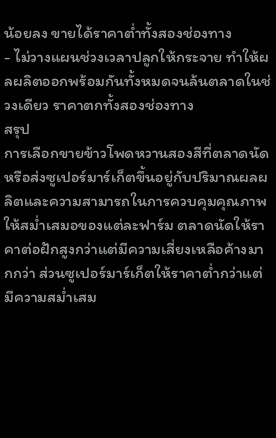น้อยลง ขายได้ราคาต่ำทั้งสองช่องทาง
- ไม่วางแผนช่วงเวลาปลูกให้กระจาย ทำให้ผลผลิตออกพร้อมกันทั้งหมดจนล้นตลาดในช่วงเดียว ราคาตกทั้งสองช่องทาง
สรุป
การเลือกขายข้าวโพดหวานสองสีที่ตลาดนัดหรือส่งซูเปอร์มาร์เก็ตขึ้นอยู่กับปริมาณผลผลิตและความสามารถในการควบคุมคุณภาพให้สม่ำเสมอของแต่ละฟาร์ม ตลาดนัดให้ราคาต่อฝักสูงกว่าแต่มีความเสี่ยงเหลือค้างมากกว่า ส่วนซูเปอร์มาร์เก็ตให้ราคาต่ำกว่าแต่มีความสม่ำเสม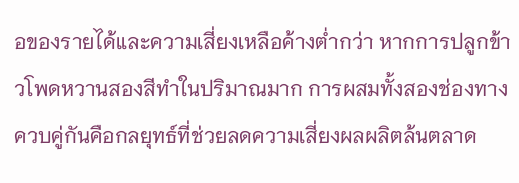อของรายได้และความเสี่ยงเหลือค้างต่ำกว่า หากการปลูกข้าวโพดหวานสองสีทำในปริมาณมาก การผสมทั้งสองช่องทางควบคู่กันคือกลยุทธ์ที่ช่วยลดความเสี่ยงผลผลิตล้นตลาด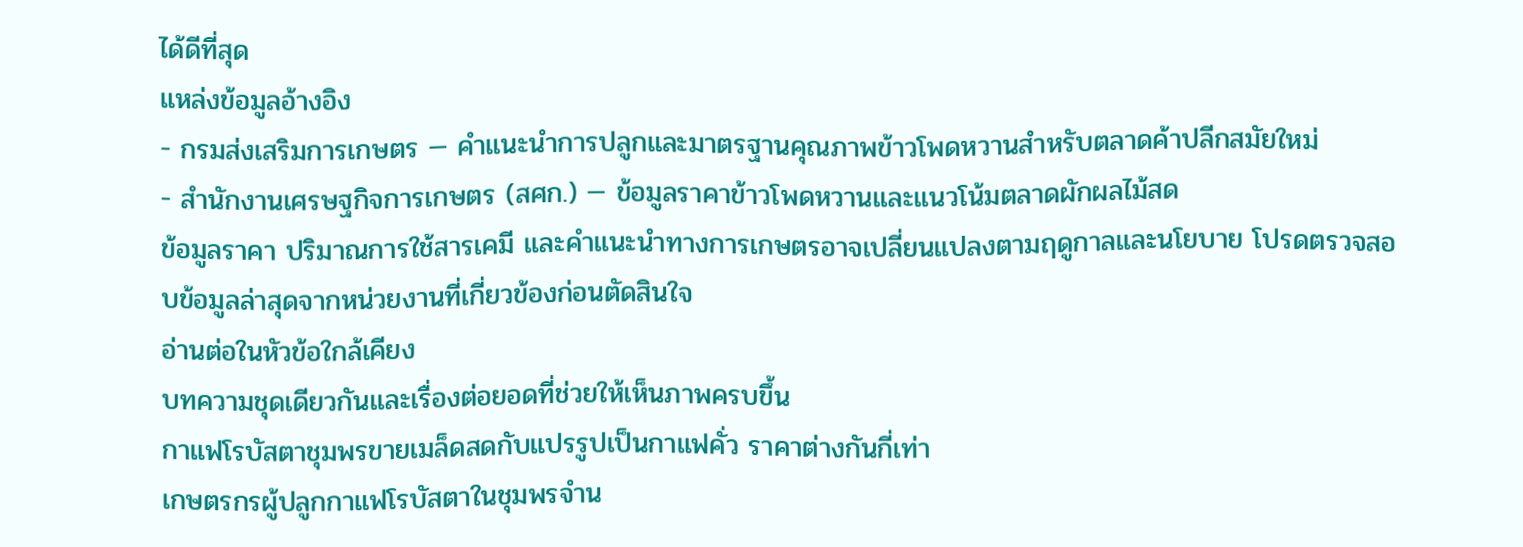ได้ดีที่สุด
แหล่งข้อมูลอ้างอิง
- กรมส่งเสริมการเกษตร — คำแนะนำการปลูกและมาตรฐานคุณภาพข้าวโพดหวานสำหรับตลาดค้าปลีกสมัยใหม่
- สำนักงานเศรษฐกิจการเกษตร (สศก.) — ข้อมูลราคาข้าวโพดหวานและแนวโน้มตลาดผักผลไม้สด
ข้อมูลราคา ปริมาณการใช้สารเคมี และคำแนะนำทางการเกษตรอาจเปลี่ยนแปลงตามฤดูกาลและนโยบาย โปรดตรวจสอบข้อมูลล่าสุดจากหน่วยงานที่เกี่ยวข้องก่อนตัดสินใจ
อ่านต่อในหัวข้อใกล้เคียง
บทความชุดเดียวกันและเรื่องต่อยอดที่ช่วยให้เห็นภาพครบขึ้น
กาแฟโรบัสตาชุมพรขายเมล็ดสดกับแปรรูปเป็นกาแฟคั่ว ราคาต่างกันกี่เท่า
เกษตรกรผู้ปลูกกาแฟโรบัสตาในชุมพรจำน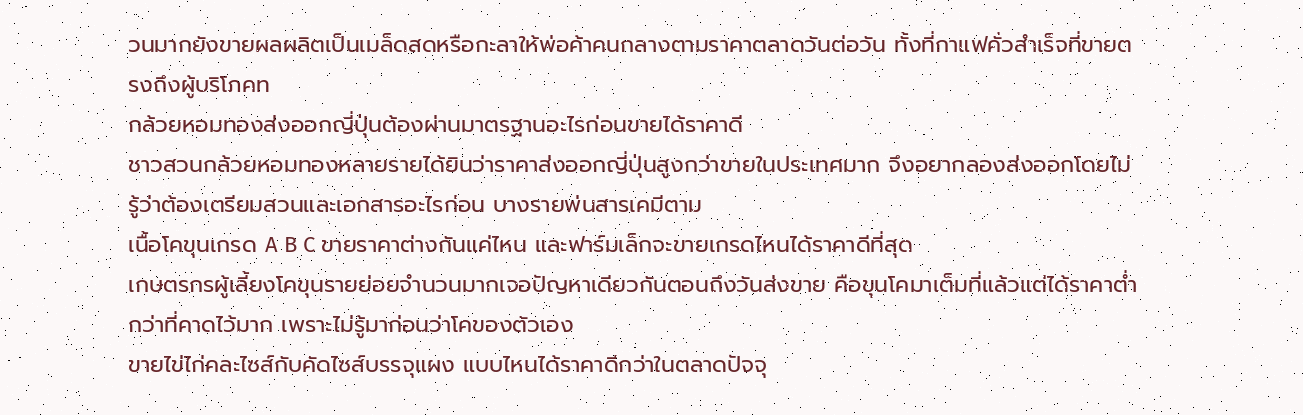วนมากยังขายผลผลิตเป็นเมล็ดสดหรือกะลาให้พ่อค้าคนกลางตามราคาตลาดวันต่อวัน ทั้งที่กาแฟคั่วสำเร็จที่ขายตรงถึงผู้บริโภคท
กล้วยหอมทองส่งออกญี่ปุ่นต้องผ่านมาตรฐานอะไรก่อนขายได้ราคาดี
ชาวสวนกล้วยหอมทองหลายรายได้ยินว่าราคาส่งออกญี่ปุ่นสูงกว่าขายในประเทศมาก จึงอยากลองส่งออกโดยไม่รู้ว่าต้องเตรียมสวนและเอกสารอะไรก่อน บางรายพ่นสารเคมีตาม
เนื้อโคขุนเกรด A B C ขายราคาต่างกันแค่ไหน และฟาร์มเล็กจะขายเกรดไหนได้ราคาดีที่สุด
เกษตรกรผู้เลี้ยงโคขุนรายย่อยจำนวนมากเจอปัญหาเดียวกันตอนถึงวันส่งขาย คือขุนโคมาเต็มที่แล้วแต่ได้ราคาต่ำกว่าที่คาดไว้มาก เพราะไม่รู้มาก่อนว่าโคของตัวเอง
ขายไข่ไก่คละไซส์กับคัดไซส์บรรจุแผง แบบไหนได้ราคาดีกว่าในตลาดปัจจุ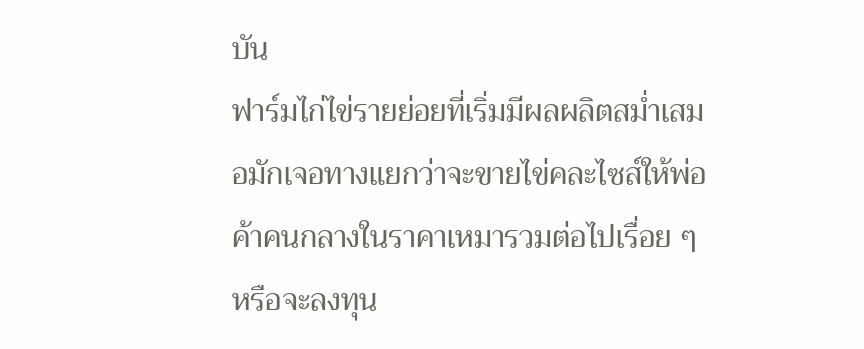บัน
ฟาร์มไก่ไข่รายย่อยที่เริ่มมีผลผลิตสม่ำเสมอมักเจอทางแยกว่าจะขายไข่คละไซส์ให้พ่อค้าคนกลางในราคาเหมารวมต่อไปเรื่อย ๆ หรือจะลงทุน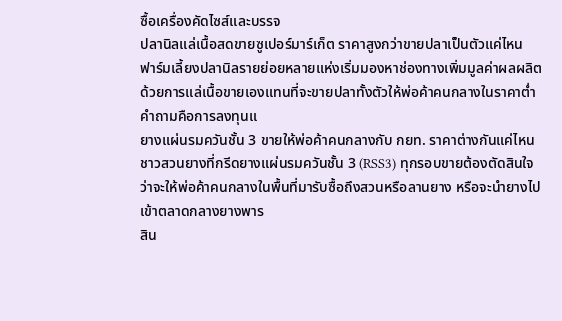ซื้อเครื่องคัดไซส์และบรรจ
ปลานิลแล่เนื้อสดขายซูเปอร์มาร์เก็ต ราคาสูงกว่าขายปลาเป็นตัวแค่ไหน
ฟาร์มเลี้ยงปลานิลรายย่อยหลายแห่งเริ่มมองหาช่องทางเพิ่มมูลค่าผลผลิตด้วยการแล่เนื้อขายเองแทนที่จะขายปลาทั้งตัวให้พ่อค้าคนกลางในราคาต่ำ คำถามคือการลงทุนแ
ยางแผ่นรมควันชั้น 3 ขายให้พ่อค้าคนกลางกับ กยท. ราคาต่างกันแค่ไหน
ชาวสวนยางที่กรีดยางแผ่นรมควันชั้น 3 (RSS3) ทุกรอบขายต้องตัดสินใจว่าจะให้พ่อค้าคนกลางในพื้นที่มารับซื้อถึงสวนหรือลานยาง หรือจะนำยางไปเข้าตลาดกลางยางพาร
สิน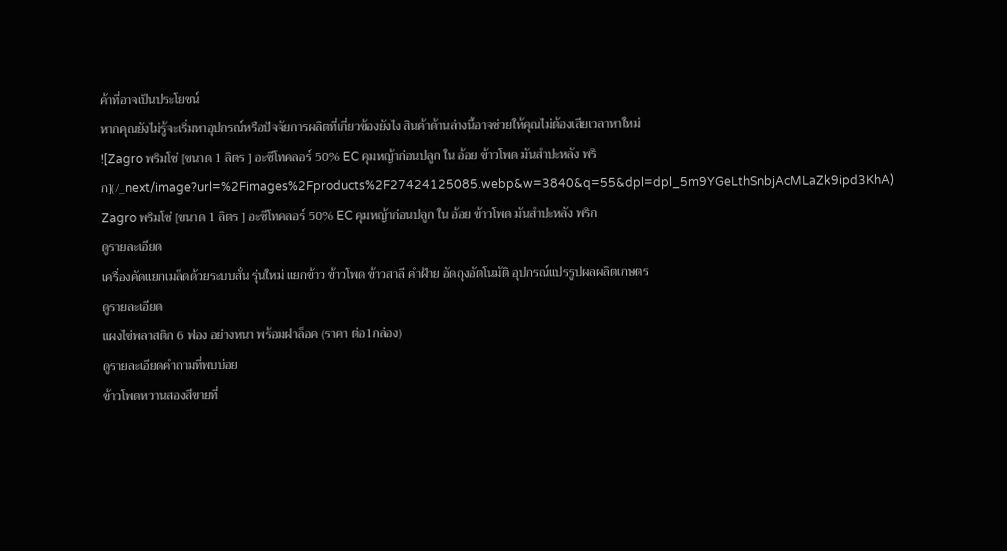ค้าที่อาจเป็นประโยชน์
หากคุณยังไม่รู้จะเริ่มหาอุปกรณ์หรือปัจจัยการผลิตที่เกี่ยวข้องยังไง สินค้าด้านล่างนี้อาจช่วยให้คุณไม่ต้องเสียเวลาหาใหม่
![Zagro พริมโซ่ [ขนาด 1 ลิตร ] อะซีโทคลอร์ 50% EC คุมหญ้าก่อนปลูก ใน อ้อย ข้าวโพด มันสำปะหลัง พริก](/_next/image?url=%2Fimages%2Fproducts%2F27424125085.webp&w=3840&q=55&dpl=dpl_5m9YGeLthSnbjAcMLaZk9ipd3KhA)
Zagro พริมโซ่ [ขนาด 1 ลิตร ] อะซีโทคลอร์ 50% EC คุมหญ้าก่อนปลูก ใน อ้อย ข้าวโพด มันสำปะหลัง พริก
ดูรายละเอียด
เครื่องคัดแยกเมล็ดด้วยระบบสั่น รุ่นใหม่ แยกข้าว ข้าวโพด ข้าวสาลี คำฝ้าย อัดถุงอัตโนมัติ อุปกรณ์แปรรูปผลผลิตเกษตร
ดูรายละเอียด
แผงไข่พลาสติก 6 ฟอง อย่างหนา พร้อมฝาล็อค (ราคา ต่อ1กล่อง)
ดูรายละเอียดคำถามที่พบบ่อย
ข้าวโพดหวานสองสีขายที่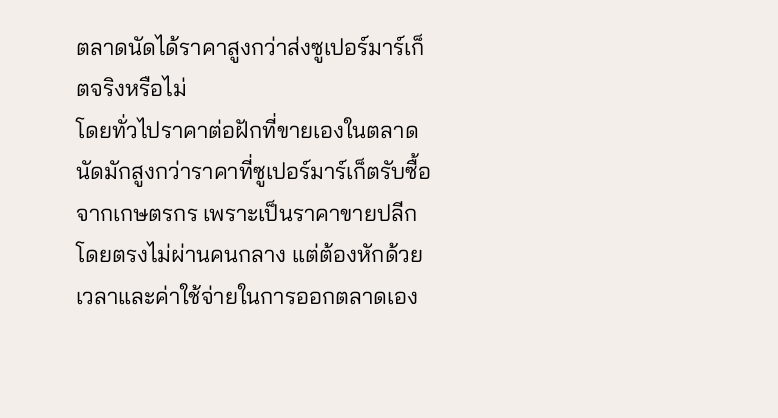ตลาดนัดได้ราคาสูงกว่าส่งซูเปอร์มาร์เก็ตจริงหรือไม่
โดยทั่วไปราคาต่อฝักที่ขายเองในตลาดนัดมักสูงกว่าราคาที่ซูเปอร์มาร์เก็ตรับซื้อจากเกษตรกร เพราะเป็นราคาขายปลีกโดยตรงไม่ผ่านคนกลาง แต่ต้องหักด้วยเวลาและค่าใช้จ่ายในการออกตลาดเอง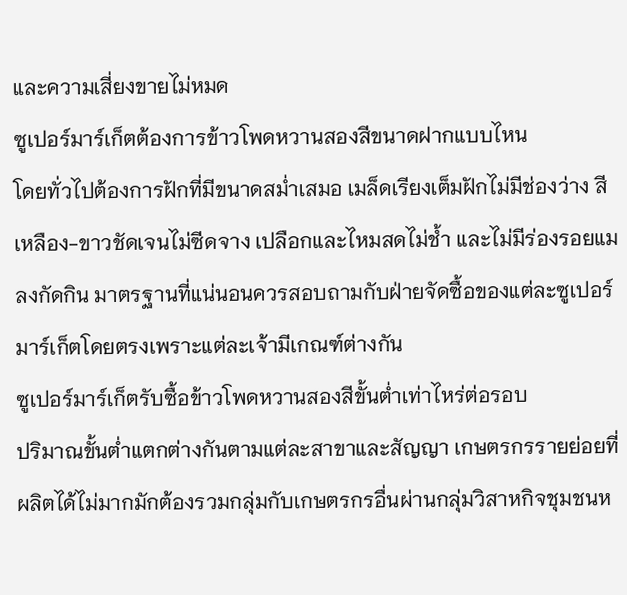และความเสี่ยงขายไม่หมด
ซูเปอร์มาร์เก็ตต้องการข้าวโพดหวานสองสีขนาดฝากแบบไหน
โดยทั่วไปต้องการฝักที่มีขนาดสม่ำเสมอ เมล็ดเรียงเต็มฝักไม่มีช่องว่าง สีเหลือง-ขาวชัดเจนไม่ซีดจาง เปลือกและไหมสดไม่ช้ำ และไม่มีร่องรอยแมลงกัดกิน มาตรฐานที่แน่นอนควรสอบถามกับฝ่ายจัดซื้อของแต่ละซูเปอร์มาร์เก็ตโดยตรงเพราะแต่ละเจ้ามีเกณฑ์ต่างกัน
ซูเปอร์มาร์เก็ตรับซื้อข้าวโพดหวานสองสีขั้นต่ำเท่าไหร่ต่อรอบ
ปริมาณขั้นต่ำแตกต่างกันตามแต่ละสาขาและสัญญา เกษตรกรรายย่อยที่ผลิตได้ไม่มากมักต้องรวมกลุ่มกับเกษตรกรอื่นผ่านกลุ่มวิสาหกิจชุมชนห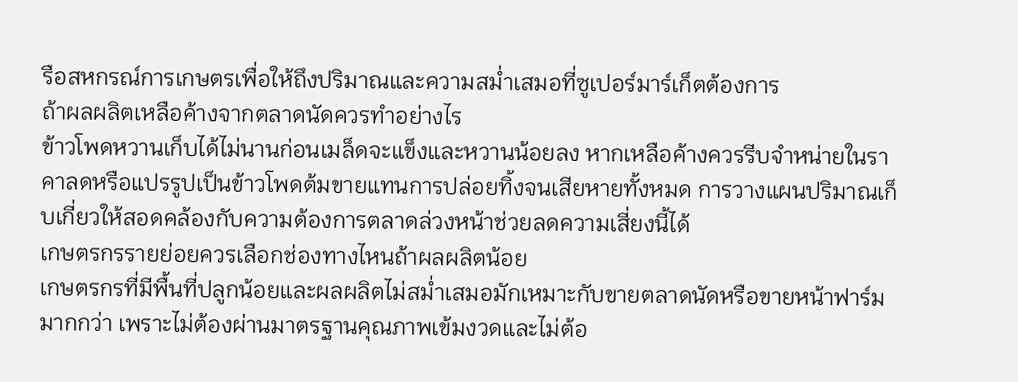รือสหกรณ์การเกษตรเพื่อให้ถึงปริมาณและความสม่ำเสมอที่ซูเปอร์มาร์เก็ตต้องการ
ถ้าผลผลิตเหลือค้างจากตลาดนัดควรทำอย่างไร
ข้าวโพดหวานเก็บได้ไม่นานก่อนเมล็ดจะแข็งและหวานน้อยลง หากเหลือค้างควรรีบจำหน่ายในราคาลดหรือแปรรูปเป็นข้าวโพดต้มขายแทนการปล่อยทิ้งจนเสียหายทั้งหมด การวางแผนปริมาณเก็บเกี่ยวให้สอดคล้องกับความต้องการตลาดล่วงหน้าช่วยลดความเสี่ยงนี้ได้
เกษตรกรรายย่อยควรเลือกช่องทางไหนถ้าผลผลิตน้อย
เกษตรกรที่มีพื้นที่ปลูกน้อยและผลผลิตไม่สม่ำเสมอมักเหมาะกับขายตลาดนัดหรือขายหน้าฟาร์มมากกว่า เพราะไม่ต้องผ่านมาตรฐานคุณภาพเข้มงวดและไม่ต้อ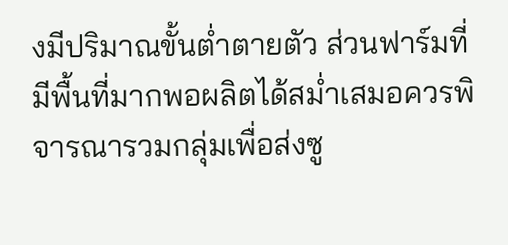งมีปริมาณขั้นต่ำตายตัว ส่วนฟาร์มที่มีพื้นที่มากพอผลิตได้สม่ำเสมอควรพิจารณารวมกลุ่มเพื่อส่งซู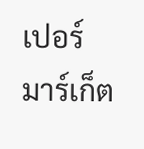เปอร์มาร์เก็ต